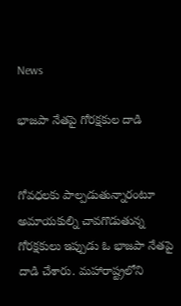News

భాజపా నేతపై గోరక్షకుల దాడి


గోవధలకు పాల్పడుతున్నారంటూ అమాయకుల్ని చావగొడుతున్న గోరక్షకులు ఇప్పుడు ఓ భాజపా నేతపై దాడి చేశారు. మహారాష్ట్రలోని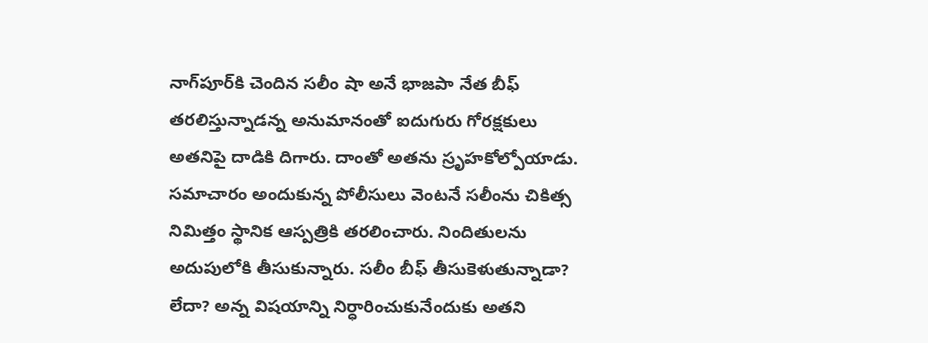నాగ్‌పూర్‌కి చెందిన సలీం షా అనే భాజపా నేత బీఫ్‌ తరలిస్తున్నాడన్న అనుమానంతో ఐదుగురు గోరక్షకులు అతనిపై దాడికి దిగారు. దాంతో అతను స్రృహకోల్పోయాడు. సమాచారం అందుకున్న పోలీసులు వెంటనే సలీంను చికిత్స నిమిత్తం స్థానిక ఆస్పత్రికి తరలించారు. నిందితులను అదుపులోకి తీసుకున్నారు. సలీం బీఫ్‌ తీసుకెళుతున్నాడా? లేదా? అన్న విషయాన్ని నిర్ధారించుకునేందుకు అతని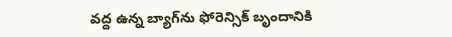వద్ద ఉన్న బ్యాగ్‌ను ఫోరెన్సిక్‌ బృందానికి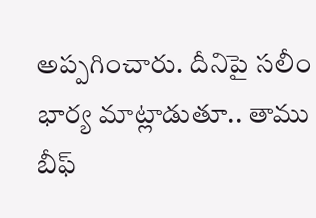అప్పగించారు. దీనిపై సలీం భార్య మాట్లాడుతూ.. తాము బీఫ్‌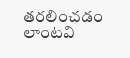తరలించడం లాంటవి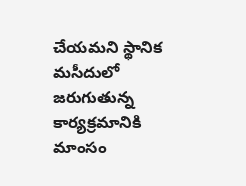చేయమని స్థానిక మసీదులో జరుగుతున్న కార్యక్రమానికి మాంసం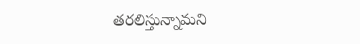తరలిస్తున్నామని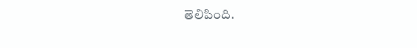తెలిపింది.